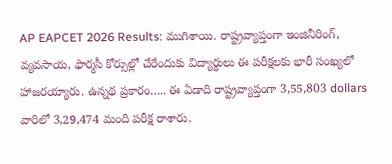AP EAPCET 2026 Results: ముగిశాయి. రాష్ట్రవ్యాప్తంగా ఇంజినీరింగ్, వ్యవసాయ, ఫార్మసీ కోర్సుల్లో చేరేందుకు విద్యార్థులు ఈ పరీక్షలకు భారీ సంఖ్యలో హాజరయ్యారు. ఉన్నథ ప్రకారం….. ఈ ఏడాది రాష్ట్రవ్యాప్తంగా 3,55,803 dollars వారిలో 3,29,474 మంది పరీక్ష రాశారు.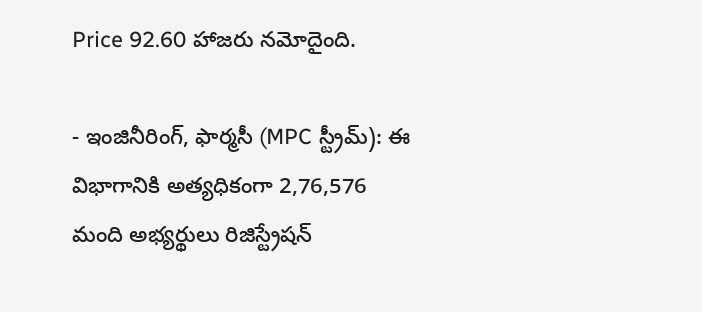Price 92.60 హాజరు నమోదైంది.

- ఇంజినీరింగ్, ఫార్మసీ (MPC స్ట్రీమ్): ఈ విభాగానికి అత్యధికంగా 2,76,576 మంది అభ్యర్థులు రిజిస్ట్రేషన్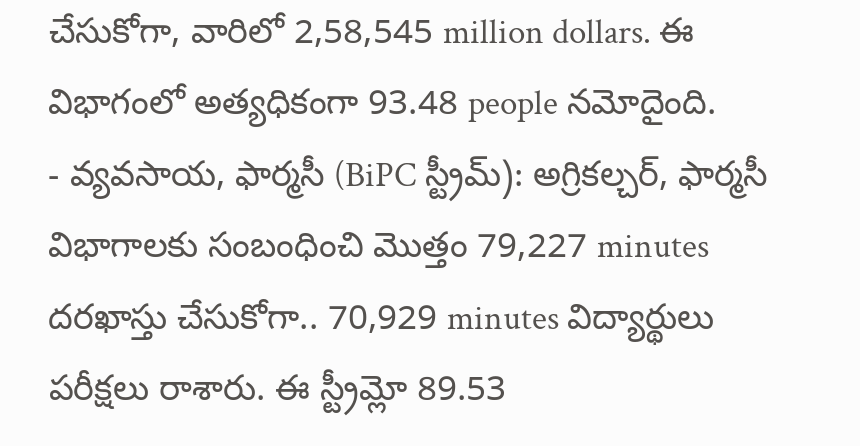చేసుకోగా, వారిలో 2,58,545 million dollars. ఈ విభాగంలో అత్యధికంగా 93.48 people నమోదైంది.
- వ్యవసాయ, ఫార్మసీ (BiPC స్ట్రీమ్): అగ్రికల్చర్, ఫార్మసీ విభాగాలకు సంబంధించి మొత్తం 79,227 minutes దరఖాస్తు చేసుకోగా.. 70,929 minutes విద్యార్థులు పరీక్షలు రాశారు. ఈ స్ట్రీమ్లో 89.53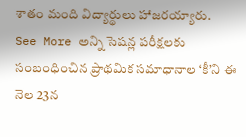శాతం మంది విద్యార్థులు హాజరయ్యారు.
See More అన్ని సెషన్ల పరీక్షలకు సంబంధించిన ప్రాథమిక సమాధానాల ‘కీ’ని ఈ నెల 23న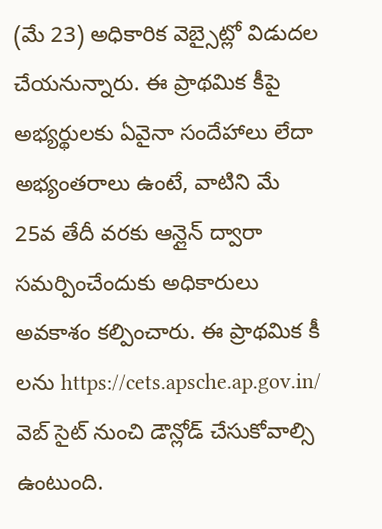(మే 23) అధికారిక వెబ్సైట్లో విడుదల చేయనున్నారు. ఈ ప్రాథమిక కీపై అభ్యర్థులకు ఏవైనా సందేహాలు లేదా అభ్యంతరాలు ఉంటే, వాటిని మే 25వ తేదీ వరకు ఆన్లైన్ ద్వారా సమర్పించేందుకు అధికారులు అవకాశం కల్పించారు. ఈ ప్రాథమిక కీ లను https://cets.apsche.ap.gov.in/ వెబ్ సైట్ నుంచి డౌన్లోడ్ చేసుకోవాల్సి ఉంటుంది.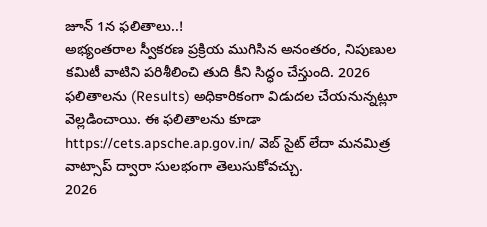జూన్ 1న ఫలితాలు..!
అభ్యంతరాల స్వీకరణ ప్రక్రియ ముగిసిన అనంతరం, నిపుణుల కమిటీ వాటిని పరిశీలించి తుది కీని సిద్ధం చేస్తుంది. 2026 ఫలితాలను (Results) అధికారికంగా విడుదల చేయనున్నట్లూ వెల్లడించాయి. ఈ ఫలితాలను కూడా https://cets.apsche.ap.gov.in/ వెబ్ సైట్ లేదా మనమిత్ర వాట్సాప్ ద్వారా సులభంగా తెలుసుకోవచ్చు.
2026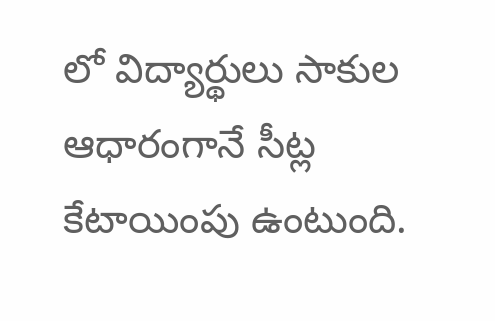లో విద్యార్థులు సాకుల ఆధారంగానే సీట్ల కేటాయింపు ఉంటుంది.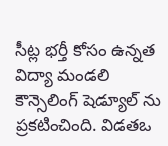సీట్ల భర్తీ కోసం ఉన్నత విద్యా మండలి కౌన్సెలింగ్ షెడ్యూల్ ను ప్రకటించింది. విడతఒ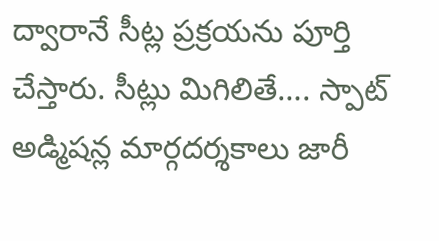ద్వారానే సీట్ల ప్రక్రయను పూర్తి చేస్తారు. సీట్లు మిగిలితే…. స్పాట్ అడ్మిషన్ల మార్గదర్శకాలు జారీ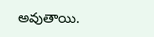అవుతాయి.